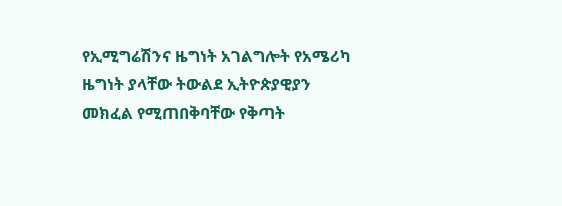የኢሚግሬሽንና ዜግነት አገልግሎት የአሜሪካ ዜግነት ያላቸው ትውልደ ኢትዮጵያዊያን መክፈል የሚጠበቅባቸው የቅጣት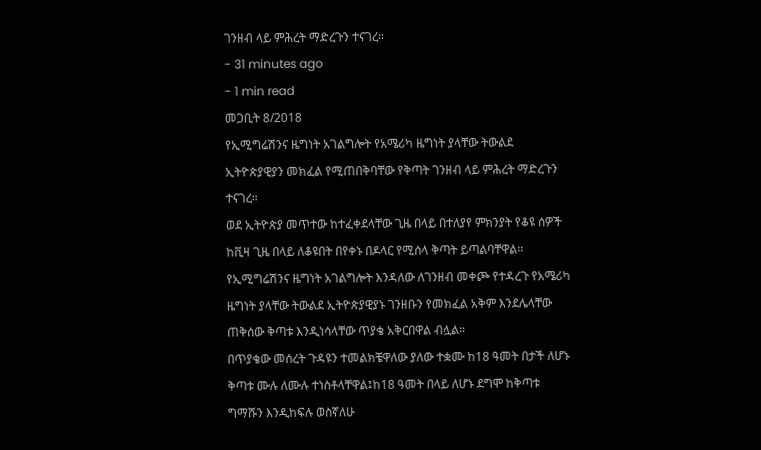ገንዘብ ላይ ምሕረት ማድረጉን ተናገረ።
- 31 minutes ago
- 1 min read
መጋቢት 8/2018
የኢሚግሬሽንና ዜግነት አገልግሎት የአሜሪካ ዜግነት ያላቸው ትውልደ ኢትዮጵያዊያን መክፈል የሚጠበቅባቸው የቅጣት ገንዘብ ላይ ምሕረት ማድረጉን ተናገረ።
ወደ ኢትዮጵያ መጥተው ከተፈቀደላቸው ጊዜ በላይ በተለያየ ምክንያት የቆዩ ሰዎች ከቪዛ ጊዜ በላይ ለቆዩበት በየቀኑ በዶላር የሚሰላ ቅጣት ይጣልባቸዋል።
የኢሚግሬሽንና ዜግነት አገልግሎት እንዳለው ለገንዘብ መቀጮ የተዳረጉ የአሜሪካ ዜግነት ያላቸው ትውልደ ኢትዮጵያዊያኑ ገንዘቡን የመክፈል አቅም እንደሌላቸው ጠቅሰው ቅጣቱ እንዲነሳላቸው ጥያቄ አቅርበዋል ብሏል።
በጥያቄው መሰረት ጉዳዩን ተመልክቼዋለው ያለው ተቋሙ ከ18 ዓመት በታች ለሆኑ ቅጣቱ ሙሉ ለሙሉ ተነስቶላቸዋል፤ከ18 ዓመት በላይ ለሆኑ ደግሞ ከቅጣቱ ግማሹን እንዲከፍሉ ወስኛለሁ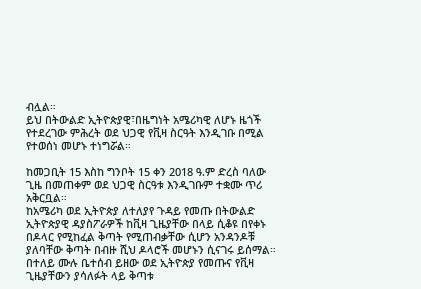ብሏል።
ይህ በትውልድ ኢትዮጵያዊ፣በዜግነት አሜሪካዊ ለሆኑ ዜጎች የተደረገው ምሕረት ወደ ህጋዊ የቪዛ ስርዓት እንዲገቡ በሚል የተወሰነ መሆኑ ተነግሯል።

ከመጋቢት 15 እስከ ግንቦት 15 ቀን 2018 ዓ.ም ድረስ ባለው ጊዜ በመጠቀም ወደ ህጋዊ ስርዓቱ እንዲገቡም ተቋሙ ጥሪ አቅርቧል።
ከአሜሪካ ወደ ኢትዮጵያ ለተለያየ ጉዳይ የመጡ በትውልድ ኢትዮጵያዊ ዳያስፖራዎች ከቪዛ ጊዜያቸው በላይ ሲቆዩ በየቀኑ በዶላር የሚከፈል ቅጣት የሚጠብቃቸው ሲሆን አንዳንዶቹ ያለባቸው ቅጣት በብዙ ሺህ ዶላሮች መሆኑን ሲናገሩ ይሰማል።
በተለይ ሙሉ ቤተሰብ ይዘው ወደ ኢትዮጵያ የመጡና የቪዛ ጊዜያቸውን ያሳለፉት ላይ ቅጣቱ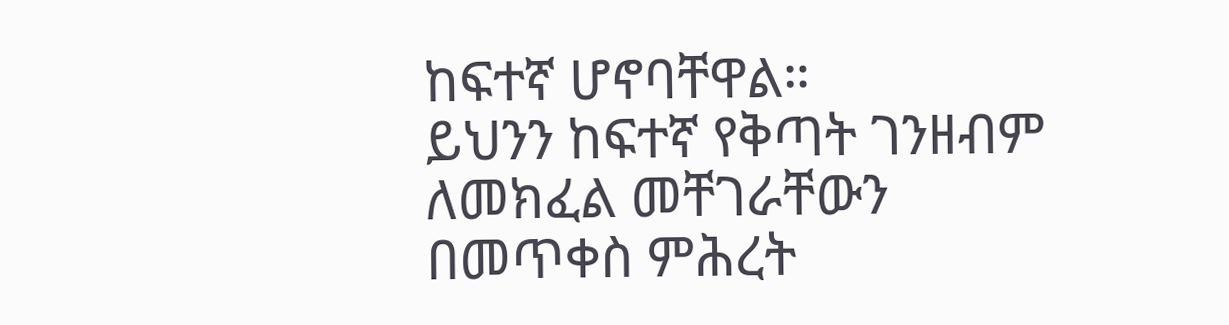ከፍተኛ ሆኖባቸዋል።
ይህንን ከፍተኛ የቅጣት ገንዘብም ለመክፈል መቸገራቸውን በመጥቀስ ምሕረት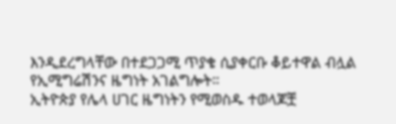እንዲደረግላቸው በተደጋጋሚ ጥያቄ ሲያቀርቡ ቆይተዋል ብሏል የኢሚግሬሽንና ዜግነት አገልግሎት።
ኢትዮጵያ የሌላ ሀገር ዜግነትን የሚወስዱ ተወላጆቿ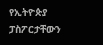የኢትዮጵያ ፓስፖርታቸውን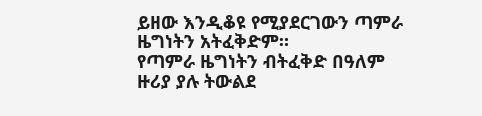ይዘው እንዲቆዩ የሚያደርገውን ጣምራ ዜግነትን አትፈቅድም።
የጣምራ ዜግነትን ብትፈቅድ በዓለም ዙሪያ ያሉ ትውልደ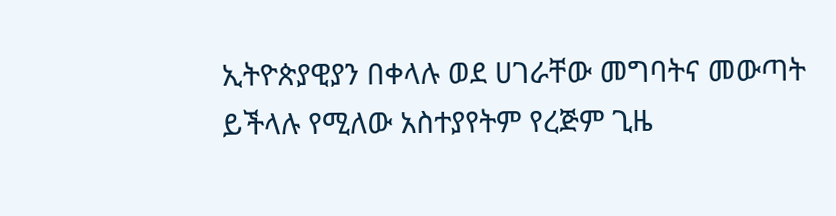ኢትዮጵያዊያን በቀላሉ ወደ ሀገራቸው መግባትና መውጣት ይችላሉ የሚለው አስተያየትም የረጅም ጊዜ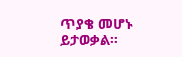ጥያቄ መሆኑ ይታወቃል።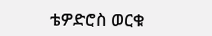ቴዎድሮስ ወርቁ